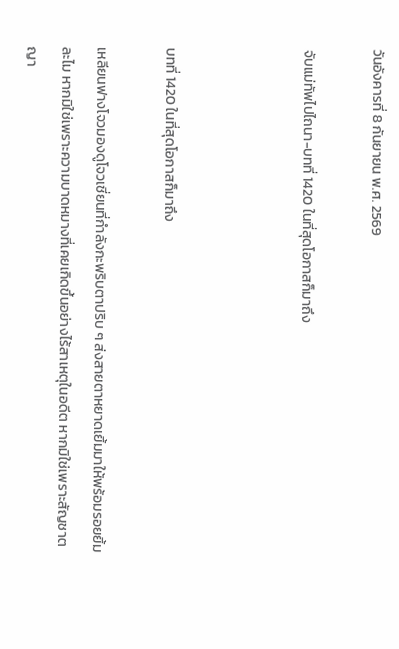วันอังคารที่ 8 กันยายน พ.ศ. 2569

จับแม่ทัพไปไถนา-บทที่ 1420 ในที่สุดโอกาสก็มาถึง



บทที่ 1420 ในที่สุดโอกาสก็มาถึง

เหลียนฟางโจวมองดูโจวเชี่ยนที่กำลังกะพริบตาปริบ ๆ ส่งสายตาหยาดเยิ้มมาให้พร้อมรอยยิ้มละไม หากมิใช่เพราะความบาดหมางที่เคยเกิดขึ้นอย่างไร้สาเหตุในอดีต หากมิใช่เพราะสัญชาตญา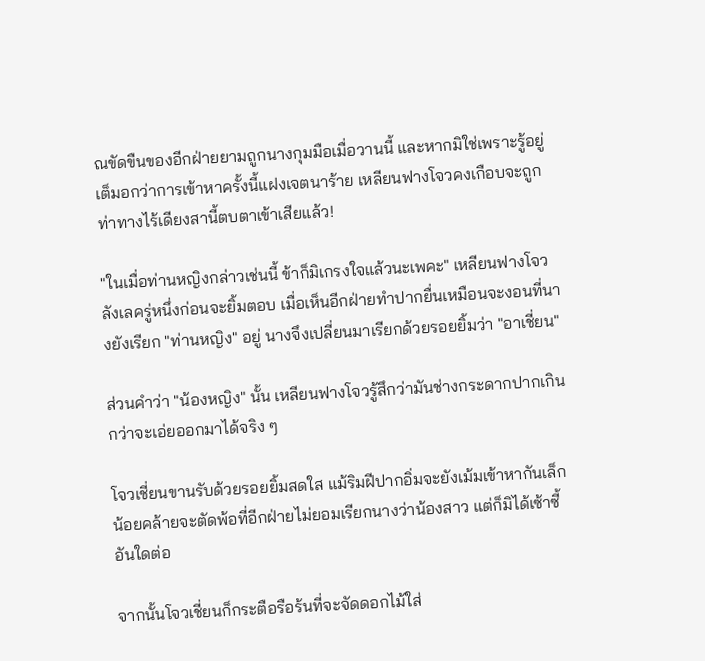ณขัดขืนของอีกฝ่ายยามถูกนางกุมมือเมื่อวานนี้ และหากมิใช่เพราะรู้อยู่เต็มอกว่าการเข้าหาครั้งนี้แฝงเจตนาร้าย เหลียนฟางโจวคงเกือบจะถูกท่าทางไร้เดียงสานี้ตบตาเข้าเสียแล้ว!

"ในเมื่อท่านหญิงกล่าวเช่นนี้ ข้าก็มิเกรงใจแล้วนะเพคะ" เหลียนฟางโจวลังเลครู่หนึ่งก่อนจะยิ้มตอบ เมื่อเห็นอีกฝ่ายทำปากยื่นเหมือนจะงอนที่นางยังเรียก "ท่านหญิง" อยู่ นางจึงเปลี่ยนมาเรียกด้วยรอยยิ้มว่า "อาเชี่ยน"

ส่วนคำว่า "น้องหญิง" นั้น เหลียนฟางโจวรู้สึกว่ามันช่างกระดากปากเกินกว่าจะเอ่ยออกมาได้จริง ๆ

โจวเชี่ยนขานรับด้วยรอยยิ้มสดใส แม้ริมฝีปากอิ่มจะยังเม้มเข้าหากันเล็กน้อยคล้ายจะตัดพ้อที่อีกฝ่ายไม่ยอมเรียกนางว่าน้องสาว แต่ก็มิได้เซ้าซี้อันใดต่อ

จากนั้นโจวเชี่ยนก็กระตือรือร้นที่จะจัดดอกไม้ใส่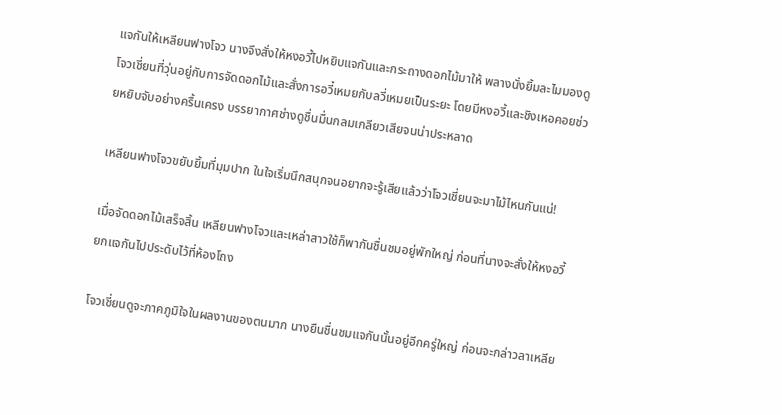แจกันให้เหลียนฟางโจว นางจึงสั่งให้หงอวี้ไปหยิบแจกันและกระถางดอกไม้มาให้ พลางนั่งยิ้มละไมมองดูโจวเชี่ยนที่วุ่นอยู่กับการจัดดอกไม้และสั่งการอวี๋เหมยกับลวี่เหมยเป็นระยะ โดยมีหงอวี้และชิงเหอคอยช่วยหยิบจับอย่างครื้นเครง บรรยากาศช่างดูชื่นมื่นกลมเกลียวเสียจนน่าประหลาด

เหลียนฟางโจวขยับยิ้มที่มุมปาก ในใจเริ่มนึกสนุกจนอยากจะรู้เสียแล้วว่าโจวเชี่ยนจะมาไม้ไหนกันแน่!

เมื่อจัดดอกไม้เสร็จสิ้น เหลียนฟางโจวและเหล่าสาวใช้ก็พากันชื่นชมอยู่พักใหญ่ ก่อนที่นางจะสั่งให้หงอวี้ยกแจกันไปประดับไว้ที่ห้องโถง

โจวเชี่ยนดูจะภาคภูมิใจในผลงานของตนมาก นางยืนชื่นชมแจกันนั้นอยู่อีกครู่ใหญ่ ก่อนจะกล่าวลาเหลีย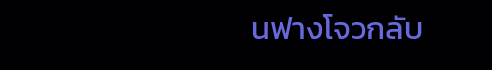นฟางโจวกลับ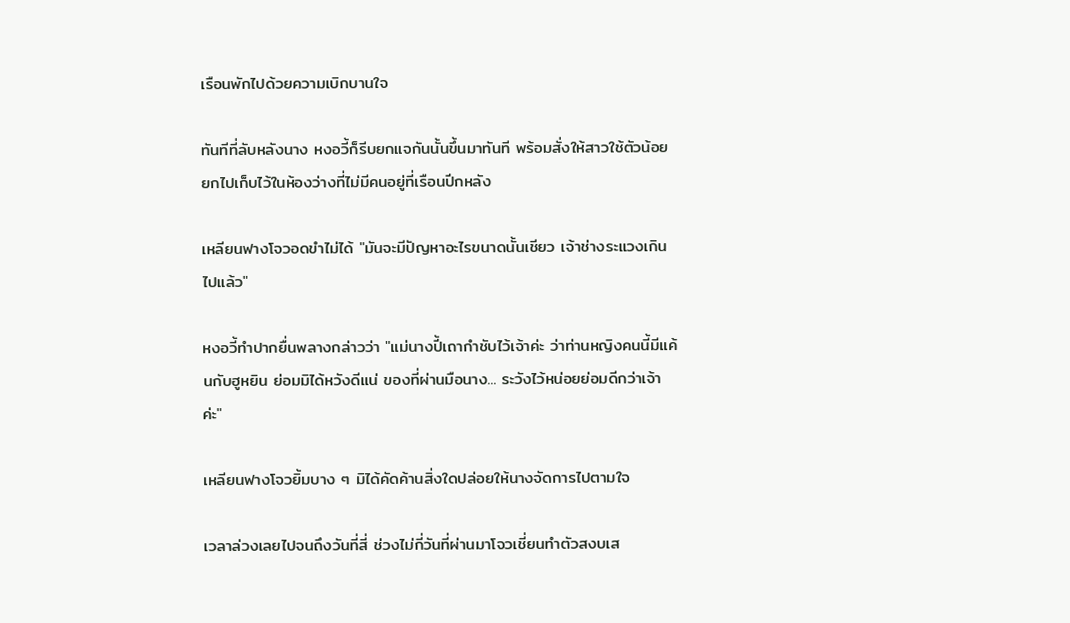เรือนพักไปด้วยความเบิกบานใจ

ทันทีที่ลับหลังนาง หงอวี้ก็รีบยกแจกันนั้นขึ้นมาทันที พร้อมสั่งให้สาวใช้ตัวน้อยยกไปเก็บไว้ในห้องว่างที่ไม่มีคนอยู่ที่เรือนปีกหลัง

เหลียนฟางโจวอดขำไม่ได้ "มันจะมีปัญหาอะไรขนาดนั้นเชียว เจ้าช่างระแวงเกินไปแล้ว"

หงอวี้ทำปากยื่นพลางกล่าวว่า "แม่นางปี้เถากำชับไว้เจ้าค่ะ ว่าท่านหญิงคนนี้มีแค้นกับฮูหยิน ย่อมมิได้หวังดีแน่ ของที่ผ่านมือนาง... ระวังไว้หน่อยย่อมดีกว่าเจ้าค่ะ"

เหลียนฟางโจวยิ้มบาง ๆ มิได้คัดค้านสิ่งใดปล่อยให้นางจัดการไปตามใจ

เวลาล่วงเลยไปจนถึงวันที่สี่ ช่วงไม่กี่วันที่ผ่านมาโจวเชี่ยนทำตัวสงบเส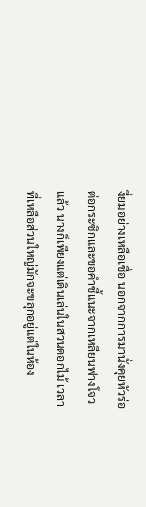งี่ยมอย่างเหลือเชื่อ นอกจากการมานั่งคุยหัวร่อต่อกระซิกและขอคำชี้แนะจากเหลียนฟางโจวแล้ว นางก็เพียงแต่เดินเล่นในสวนดอกไม้ เวลาที่เหลือส่วนใหญ่มักจะขลุกอยู่แต่ในห้อง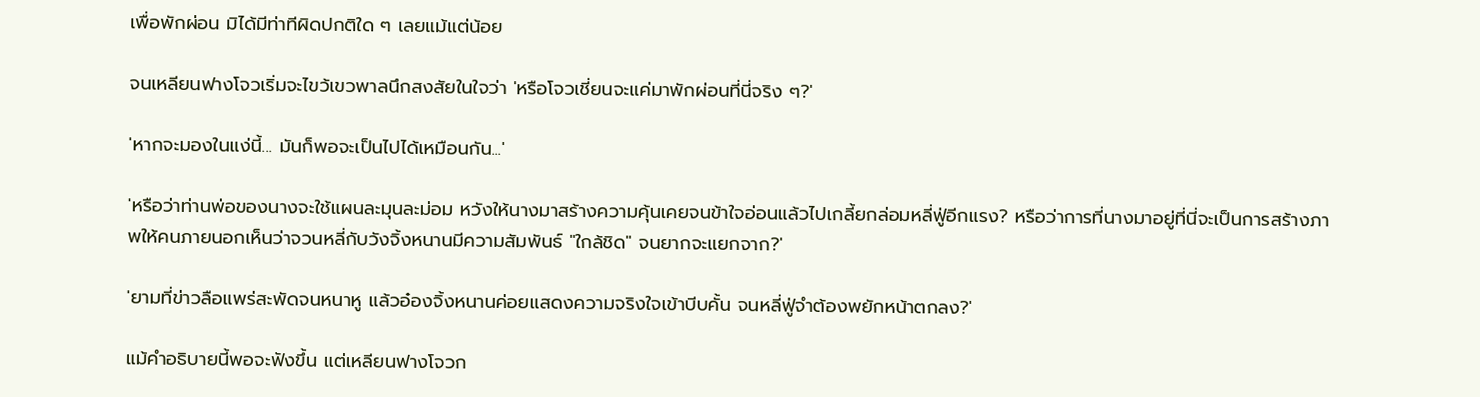เพื่อพักผ่อน มิได้มีท่าทีผิดปกติใด ๆ เลยแม้แต่น้อย

จนเหลียนฟางโจวเริ่มจะไขว้เขวพาลนึกสงสัยในใจว่า 'หรือโจวเชี่ยนจะแค่มาพักผ่อนที่นี่จริง ๆ?'

'หากจะมองในแง่นี้... มันก็พอจะเป็นไปได้เหมือนกัน...'

'หรือว่าท่านพ่อของนางจะใช้แผนละมุนละม่อม หวังให้นางมาสร้างความคุ้นเคยจนข้าใจอ่อนแล้วไปเกลี้ยกล่อมหลี่ฟู่อีกแรง? หรือว่าการที่นางมาอยู่ที่นี่จะเป็นการสร้างภาพให้คนภายนอกเห็นว่าจวนหลี่กับวังจิ้งหนานมีความสัมพันธ์ "ใกล้ชิด" จนยากจะแยกจาก?'

'ยามที่ข่าวลือแพร่สะพัดจนหนาหู แล้วอ๋องจิ้งหนานค่อยแสดงความจริงใจเข้าบีบคั้น จนหลี่ฟู่จำต้องพยักหน้าตกลง?'

แม้คำอธิบายนี้พอจะฟังขึ้น แต่เหลียนฟางโจวก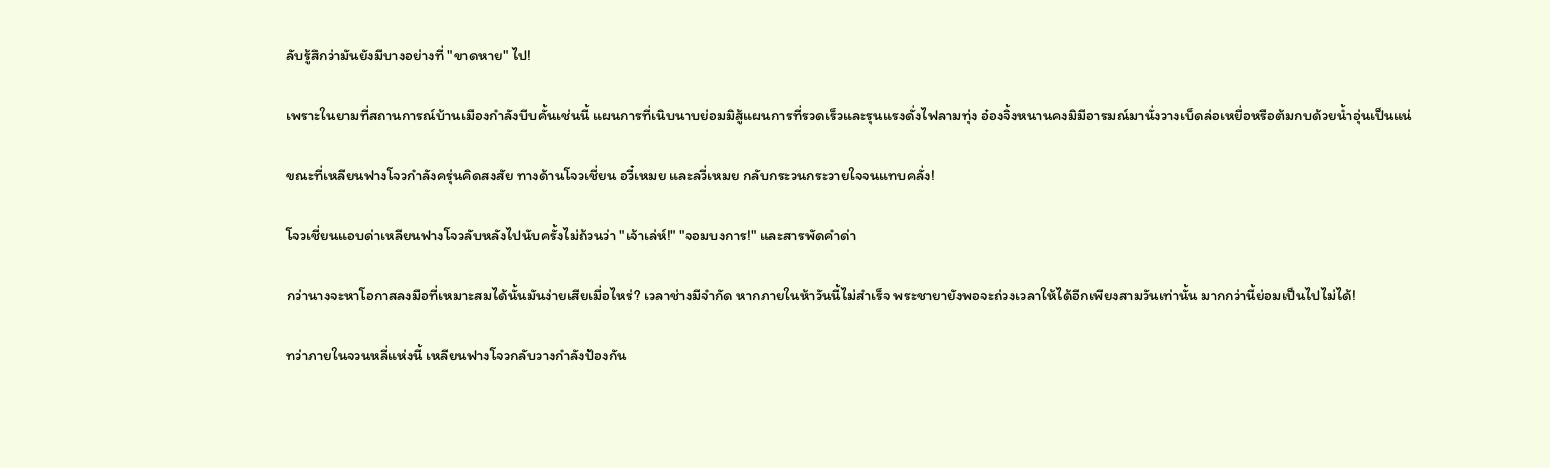ลับรู้สึกว่ามันยังมีบางอย่างที่ "ขาดหาย" ไป!

เพราะในยามที่สถานการณ์บ้านเมืองกำลังบีบคั้นเช่นนี้ แผนการที่เนิบนาบย่อมมิสู้แผนการที่รวดเร็วและรุนแรงดั่งไฟลามทุ่ง อ๋องจิ้งหนานคงมิมีอารมณ์มานั่งวางเบ็ดล่อเหยื่อหรือต้มกบด้วยน้ำอุ่นเป็นแน่

ขณะที่เหลียนฟางโจวกำลังครุ่นคิดสงสัย ทางด้านโจวเชี่ยน อวี๋เหมย และลวี่เหมย กลับกระวนกระวายใจจนแทบคลั่ง!

โจวเชี่ยนแอบด่าเหลียนฟางโจวลับหลังไปนับครั้งไม่ถ้วนว่า "เจ้าเล่ห์!" "จอมบงการ!" และสารพัดคำด่า

กว่านางจะหาโอกาสลงมือที่เหมาะสมได้นั้นมันง่ายเสียเมื่อไหร่? เวลาช่างมีจำกัด หากภายในห้าวันนี้ไม่สำเร็จ พระชายายังพอจะถ่วงเวลาให้ได้อีกเพียงสามวันเท่านั้น มากกว่านี้ย่อมเป็นไปไม่ได้!

ทว่าภายในจวนหลี่แห่งนี้ เหลียนฟางโจวกลับวางกำลังป้องกัน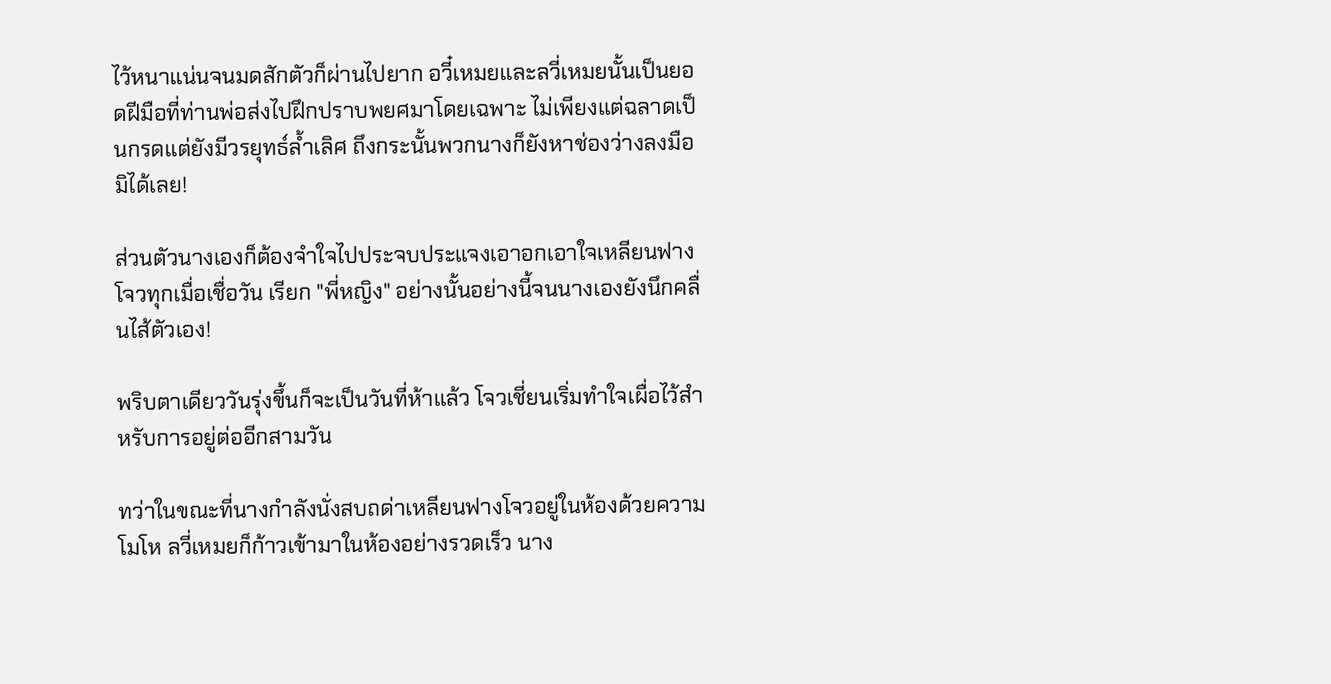ไว้หนาแน่นจนมดสักตัวก็ผ่านไปยาก อวี๋เหมยและลวี่เหมยนั้นเป็นยอดฝีมือที่ท่านพ่อส่งไปฝึกปราบพยศมาโดยเฉพาะ ไม่เพียงแต่ฉลาดเป็นกรดแต่ยังมีวรยุทธ์ล้ำเลิศ ถึงกระนั้นพวกนางก็ยังหาช่องว่างลงมือมิได้เลย!

ส่วนตัวนางเองก็ต้องจำใจไปประจบประแจงเอาอกเอาใจเหลียนฟางโจวทุกเมื่อเชื่อวัน เรียก "พี่หญิง" อย่างนั้นอย่างนี้จนนางเองยังนึกคลื่นไส้ตัวเอง!

พริบตาเดียววันรุ่งขึ้นก็จะเป็นวันที่ห้าแล้ว โจวเชี่ยนเริ่มทำใจเผื่อไว้สำหรับการอยู่ต่ออีกสามวัน

ทว่าในขณะที่นางกำลังนั่งสบถด่าเหลียนฟางโจวอยู่ในห้องด้วยความโมโห ลวี่เหมยก็ก้าวเข้ามาในห้องอย่างรวดเร็ว นาง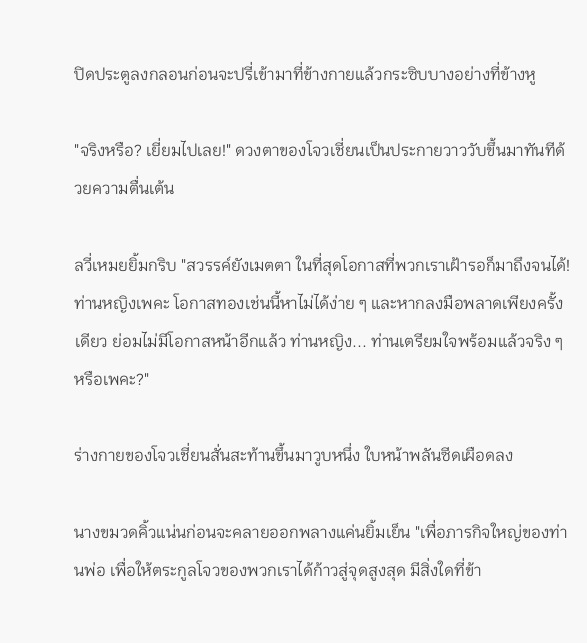ปิดประตูลงกลอนก่อนจะปรี่เข้ามาที่ข้างกายแล้วกระซิบบางอย่างที่ข้างหู

"จริงหรือ? เยี่ยมไปเลย!" ดวงตาของโจวเชี่ยนเป็นประกายวาววับขึ้นมาทันทีด้วยความตื่นเต้น

ลวี่เหมยยิ้มกริบ "สวรรค์ยังเมตตา ในที่สุดโอกาสที่พวกเราเฝ้ารอก็มาถึงจนได้! ท่านหญิงเพคะ โอกาสทองเช่นนี้หาไม่ได้ง่าย ๆ และหากลงมือพลาดเพียงครั้งเดียว ย่อมไม่มีโอกาสหน้าอีกแล้ว ท่านหญิง... ท่านเตรียมใจพร้อมแล้วจริง ๆ หรือเพคะ?"

ร่างกายของโจวเชี่ยนสั่นสะท้านขึ้นมาวูบหนึ่ง ใบหน้าพลันซีดเผือดลง

นางขมวดคิ้วแน่นก่อนจะคลายออกพลางแค่นยิ้มเย็น "เพื่อภารกิจใหญ่ของท่านพ่อ เพื่อให้ตระกูลโจวของพวกเราได้ก้าวสู่จุดสูงสุด มีสิ่งใดที่ข้า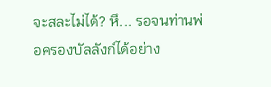จะสละไม่ได้? หึ... รอจนท่านพ่อครองบัลลังก์ได้อย่าง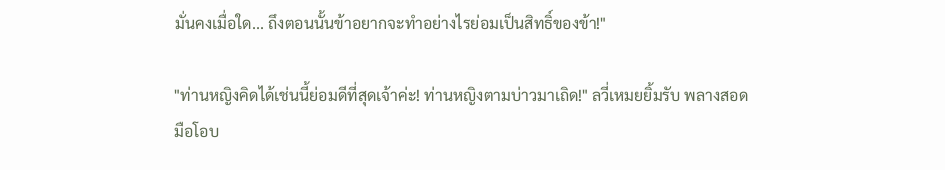มั่นคงเมื่อใด... ถึงตอนนั้นข้าอยากจะทำอย่างไรย่อมเป็นสิทธิ์ของข้า!"

"ท่านหญิงคิดได้เช่นนี้ย่อมดีที่สุดเจ้าค่ะ! ท่านหญิงตามบ่าวมาเถิด!" ลวี่เหมยยิ้มรับ พลางสอดมือโอบ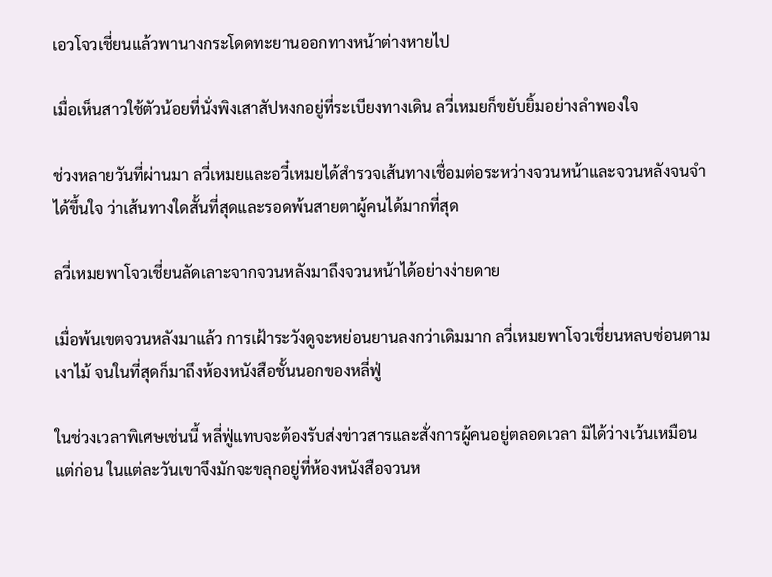เอวโจวเชี่ยนแล้วพานางกระโดดทะยานออกทางหน้าต่างหายไป

เมื่อเห็นสาวใช้ตัวน้อยที่นั่งพิงเสาสัปหงกอยู่ที่ระเบียงทางเดิน ลวี่เหมยก็ขยับยิ้มอย่างลำพองใจ

ช่วงหลายวันที่ผ่านมา ลวี่เหมยและอวี๋เหมยได้สำรวจเส้นทางเชื่อมต่อระหว่างจวนหน้าและจวนหลังจนจำได้ขึ้นใจ ว่าเส้นทางใดสั้นที่สุดและรอดพ้นสายตาผู้คนได้มากที่สุด

ลวี่เหมยพาโจวเชี่ยนลัดเลาะจากจวนหลังมาถึงจวนหน้าได้อย่างง่ายดาย

เมื่อพ้นเขตจวนหลังมาแล้ว การเฝ้าระวังดูจะหย่อนยานลงกว่าเดิมมาก ลวี่เหมยพาโจวเชี่ยนหลบซ่อนตามเงาไม้ จนในที่สุดก็มาถึงห้องหนังสือชั้นนอกของหลี่ฟู่

ในช่วงเวลาพิเศษเช่นนี้ หลี่ฟู่แทบจะต้องรับส่งข่าวสารและสั่งการผู้คนอยู่ตลอดเวลา มิได้ว่างเว้นเหมือนแต่ก่อน ในแต่ละวันเขาจึงมักจะขลุกอยู่ที่ห้องหนังสือจวนห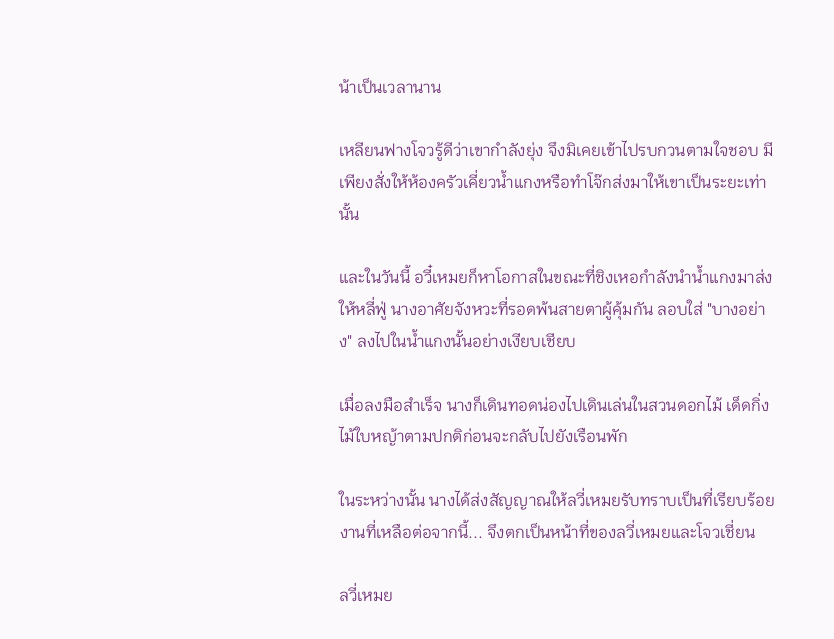น้าเป็นเวลานาน

เหลียนฟางโจวรู้ดีว่าเขากำลังยุ่ง จึงมิเคยเข้าไปรบกวนตามใจชอบ มีเพียงสั่งให้ห้องครัวเคี่ยวน้ำแกงหรือทำโจ๊กส่งมาให้เขาเป็นระยะเท่านั้น

และในวันนี้ อวี๋เหมยก็หาโอกาสในขณะที่ชิงเหอกำลังนำน้ำแกงมาส่งให้หลี่ฟู่ นางอาศัยจังหวะที่รอดพ้นสายตาผู้คุ้มกัน ลอบใส่ "บางอย่าง" ลงไปในน้ำแกงนั้นอย่างเงียบเชียบ

เมื่อลงมือสำเร็จ นางก็เดินทอดน่องไปเดินเล่นในสวนดอกไม้ เด็ดกิ่งไม้ใบหญ้าตามปกติก่อนจะกลับไปยังเรือนพัก

ในระหว่างนั้น นางได้ส่งสัญญาณให้ลวี่เหมยรับทราบเป็นที่เรียบร้อย งานที่เหลือต่อจากนี้... จึงตกเป็นหน้าที่ของลวี่เหมยและโจวเชี่ยน

ลวี่เหมย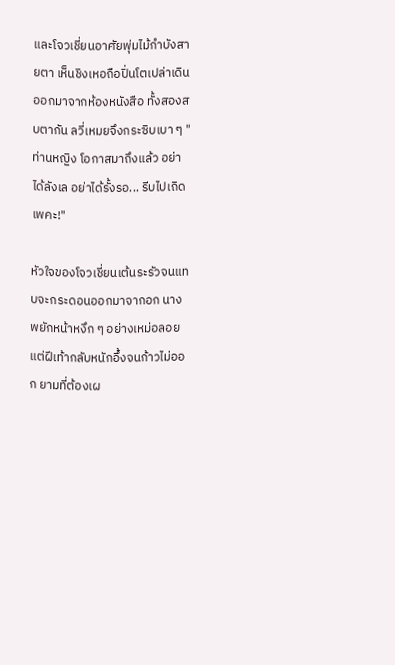และโจวเชี่ยนอาศัยพุ่มไม้กำบังสายตา เห็นชิงเหอถือปิ่นโตเปล่าเดินออกมาจากห้องหนังสือ ทั้งสองสบตากัน ลวี่เหมยจึงกระซิบเบา ๆ "ท่านหญิง โอกาสมาถึงแล้ว อย่าได้ลังเล อย่าได้รั้งรอ... รีบไปเถิดเพคะ!"

หัวใจของโจวเชี่ยนเต้นระรัวจนแทบจะกระดอนออกมาจากอก นางพยักหน้าหงึก ๆ อย่างเหม่อลอย แต่ฝีเท้ากลับหนักอึ้งจนก้าวไม่ออก ยามที่ต้องเผ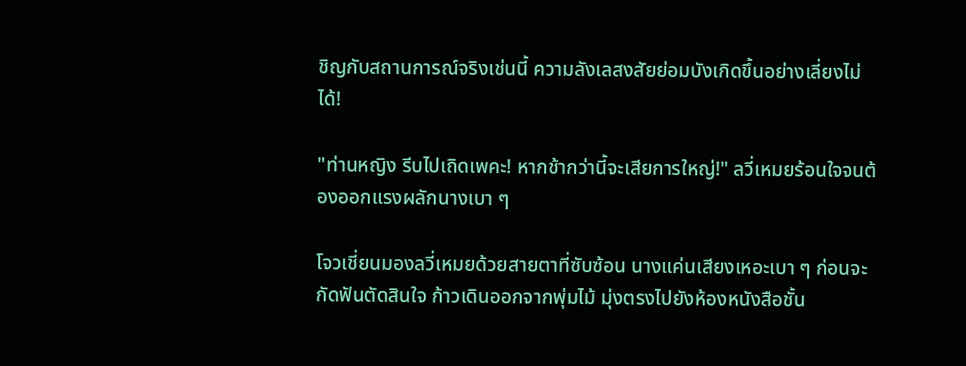ชิญกับสถานการณ์จริงเช่นนี้ ความลังเลสงสัยย่อมบังเกิดขึ้นอย่างเลี่ยงไม่ได้!

"ท่านหญิง รีบไปเถิดเพคะ! หากช้ากว่านี้จะเสียการใหญ่!" ลวี่เหมยร้อนใจจนต้องออกแรงผลักนางเบา ๆ

โจวเชี่ยนมองลวี่เหมยด้วยสายตาที่ซับซ้อน นางแค่นเสียงเหอะเบา ๆ ก่อนจะกัดฟันตัดสินใจ ก้าวเดินออกจากพุ่มไม้ มุ่งตรงไปยังห้องหนังสือชั้น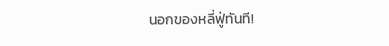นอกของหลี่ฟู่ทันที!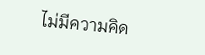ไม่มีความคิด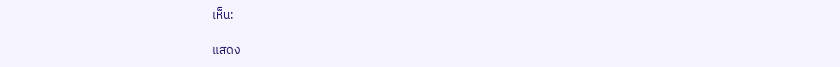เห็น:

แสดง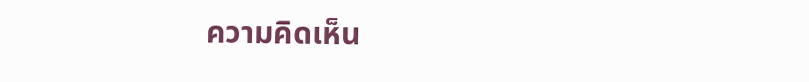ความคิดเห็น